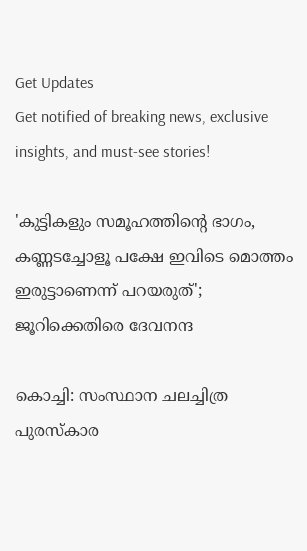Get Updates
Get notified of breaking news, exclusive insights, and must-see stories!

'കുട്ടികളും സമൂഹത്തിന്റെ ഭാഗം, കണ്ണടച്ചോളൂ പക്ഷേ ഇവിടെ മൊത്തം ഇരുട്ടാണെന്ന് പറയരുത്'; ജൂറിക്കെതിരെ ദേവനന്ദ

കൊച്ചി: സംസ്ഥാന ചലച്ചിത്ര പുരസ്‌കാര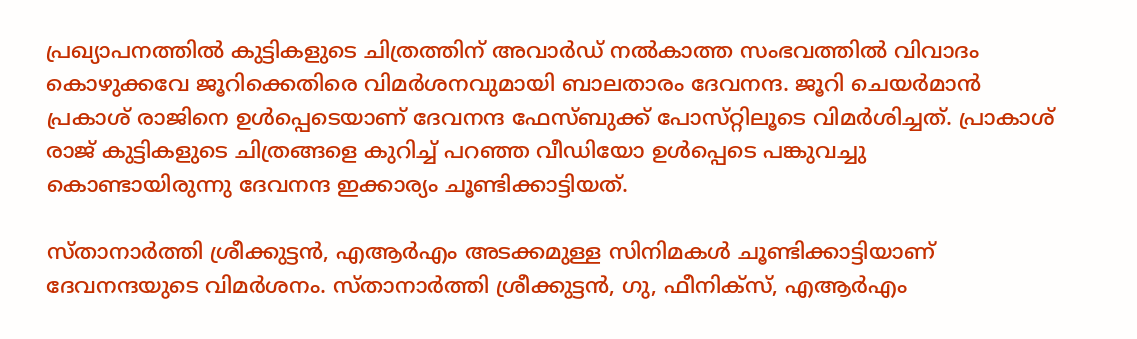പ്രഖ്യാപനത്തിൽ കുട്ടികളുടെ ചിത്രത്തിന് അവാർഡ് നൽകാത്ത സംഭവത്തിൽ വിവാദം കൊഴുക്കവേ ജൂറിക്കെതിരെ വിമർശനവുമായി ബാലതാരം ദേവനന്ദ. ജൂറി ചെയർമാൻ പ്രകാശ് രാജിനെ ഉൾപ്പെടെയാണ് ദേവനന്ദ ഫേസ്ബുക്ക് പോസ്‌റ്റിലൂടെ വിമർശിച്ചത്. പ്രാകാശ് രാജ് കുട്ടികളുടെ ചിത്രങ്ങളെ കുറിച്ച് പറഞ്ഞ വീഡിയോ ഉൾപ്പെടെ പങ്കുവച്ചു കൊണ്ടായിരുന്നു ദേവനന്ദ ഇക്കാര്യം ചൂണ്ടിക്കാട്ടിയത്.

സ്താനാർത്തി ശ്രീക്കുട്ടൻ, എആര്‍എം അടക്കമുള്ള സിനിമകള്‍ ചൂണ്ടിക്കാട്ടിയാണ് ദേവനന്ദയുടെ വിമര്‍ശനം. സ്താനാർത്തി ശ്രീക്കുട്ടൻ, ഗു, ഫീനിക്‌സ്, എആര്‍എം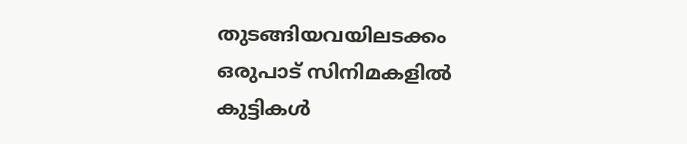തുടങ്ങിയവയിലടക്കം ഒരുപാട് സിനിമകളിൽ കുട്ടികള്‍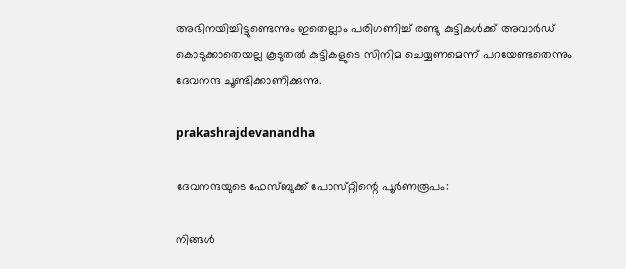അഭിനയിച്ചിട്ടുണ്ടെന്നും ഇതെല്ലാം പരിഗണിച്ച് രണ്ടു കുട്ടികള്‍ക്ക് അവാര്‍ഡ് കൊടുക്കാതെയല്ല കൂടുതൽ കുട്ടികളുടെ സിനിമ ചെയ്യണമെന്ന് പറയേണ്ടതെന്നും ദേവനന്ദ ചൂണ്ടിക്കാണിക്കുന്നു.

prakashrajdevanandha

ദേവനന്ദയുടെ ഫേസ്‌ബുക്ക് പോസ്‌റ്റിന്റെ പൂർണരൂപം:

നിങ്ങൾ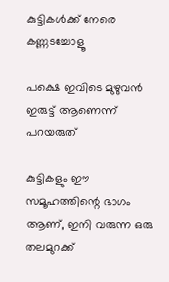കുട്ടികൾക്ക് നേരെ കണ്ണടച്ചോളൂ

പക്ഷെ ഇവിടെ മുഴുവൻ ഇരുട്ട് ആണെന്ന് പറയരുത്

കുട്ടികളും ഈ സമൂഹത്തിന്റെ ഭാഗം ആണ്, ഇനി വരുന്ന ഒരു തലമുറക്ക്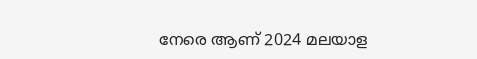നേരെ ആണ് 2024 മലയാള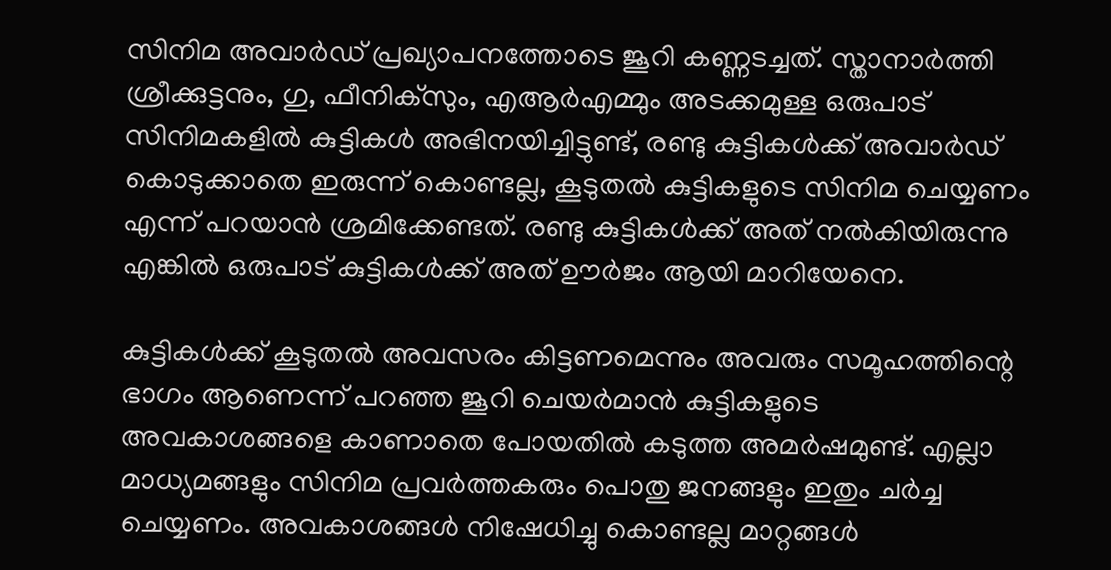സിനിമ അവാർഡ് പ്രഖ്യാപനത്തോടെ ജൂറി കണ്ണടച്ചത്. സ്താനാർത്തി ശ്രീക്കുട്ടനും, ഗു, ഫീനിക്‌സും, എആര്‍എമ്മും അടക്കമുള്ള ഒരുപാട് സിനിമകളിൽ കുട്ടികൾ അഭിനയിച്ചിട്ടുണ്ട്, രണ്ടു കുട്ടികൾക്ക് അവാർഡ് കൊടുക്കാതെ ഇരുന്ന് കൊണ്ടല്ല, കൂടുതൽ കുട്ടികളുടെ സിനിമ ചെയ്യണം എന്ന് പറയാൻ ശ്രമിക്കേണ്ടത്. രണ്ടു കുട്ടികൾക്ക് അത് നൽകിയിരുന്നു എങ്കിൽ ഒരുപാട് കുട്ടികൾക്ക് അത് ഊർജം ആയി മാറിയേനെ.

കുട്ടികൾക്ക് കൂടുതൽ അവസരം കിട്ടണമെന്നും അവരും സമൂഹത്തിന്റെ ഭാഗം ആണെന്ന് പറഞ്ഞ ജൂറി ചെയർമാൻ കുട്ടികളുടെ അവകാശങ്ങളെ കാണാതെ പോയതിൽ കടുത്ത അമർഷമുണ്ട്. എല്ലാ മാധ്യമങ്ങളും സിനിമ പ്രവർത്തകരും പൊതു ജനങ്ങളും ഇതും ചർച്ച ചെയ്യണം. അവകാശങ്ങൾ നിഷേധിച്ചു കൊണ്ടല്ല മാറ്റങ്ങൾ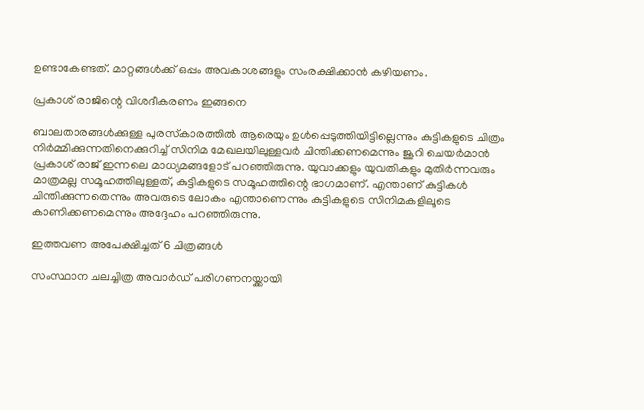ഉണ്ടാകേണ്ടത്. മാറ്റങ്ങൾക്ക് ഒപ്പം അവകാശങ്ങളും സംരക്ഷിക്കാൻ കഴിയണം.

പ്രകാശ് രാജിന്റെ വിശദീകരണം ഇങ്ങനെ

ബാലതാരങ്ങള്‍ക്കുള്ള പുരസ്‌കാരത്തിൽ ആരെയും ഉള്‍പ്പെടുത്തിയിട്ടില്ലെന്നും കുട്ടികളുടെ ചിത്രം നിര്‍മ്മിക്കുന്നതിനെക്കുറിച്ച് സിനിമ മേഖലയിലുള്ളവര്‍ ചിന്തിക്കണമെന്നും ജൂറി ചെയര്‍മാൻ പ്രകാശ് രാജ് ഇന്നലെ മാധ്യമങ്ങളോട് പറഞ്ഞിരുന്നു. യുവാക്കളും യുവതികളും മുതിര്‍ന്നവരും മാത്രമല്ല സമൂഹത്തിലുള്ളത്, കുട്ടികളുടെ സമൂഹത്തിന്റെ ഭാഗമാണ്. എന്താണ് കുട്ടികള്‍ ചിന്തിക്കുന്നതെന്നും അവരുടെ ലോകം എന്താണെന്നും കുട്ടികളുടെ സിനിമകളിലൂടെ കാണിക്കണമെന്നും അദ്ദേഹം പറഞ്ഞിരുന്നു.

ഇത്തവണ അപേക്ഷിച്ചത് 6 ചിത്രങ്ങൾ

സംസ്ഥാന ചലച്ചിത്ര അവാർഡ് പരിഗണനയ്ക്കായി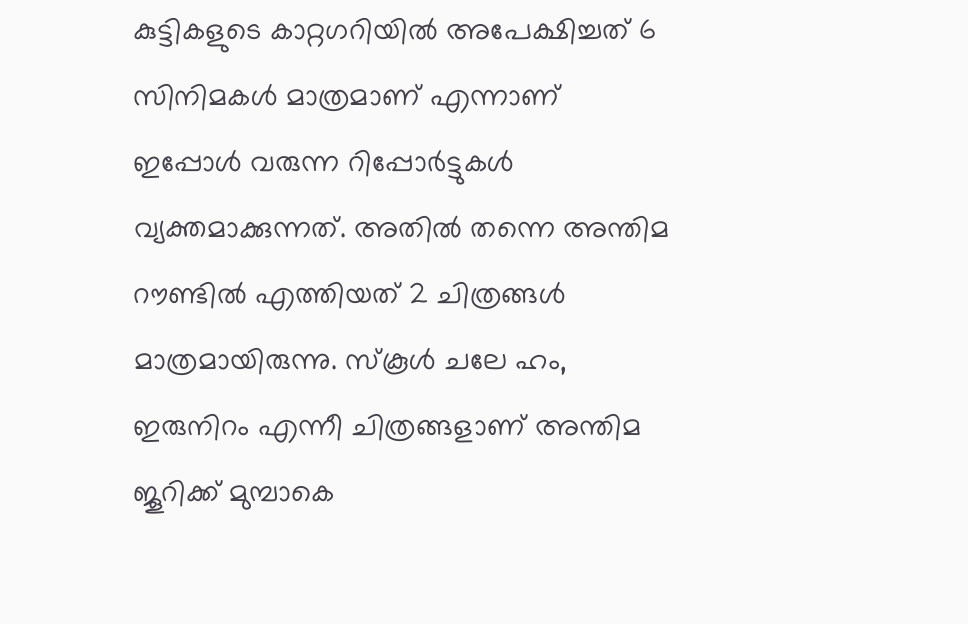കുട്ടികളുടെ കാറ്റഗറിയിൽ അപേക്ഷിച്ചത് 6 സിനിമകൾ മാത്രമാണ് എന്നാണ് ഇപ്പോൾ വരുന്ന റിപ്പോർട്ടുകൾ വ്യക്തമാക്കുന്നത്. അതിൽ തന്നെ അന്തിമ റൗണ്ടിൽ എത്തിയത് 2 ചിത്രങ്ങൾ മാത്രമായിരുന്നു. സ്‌കൂള്‍ ചലേ ഹം, ഇരുനിറം എന്നീ ചിത്രങ്ങളാണ് അന്തിമ ജൂറിക്ക് മുമ്പാകെ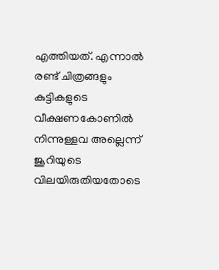എത്തിയത്. എന്നാൽ രണ്ട് ചിത്രങ്ങളും കുട്ടികളുടെ വീക്ഷണകോണിൽ നിന്നുള്ളവ അല്ലെന്ന് ജൂറിയുടെ വിലയിരുതിയതോടെ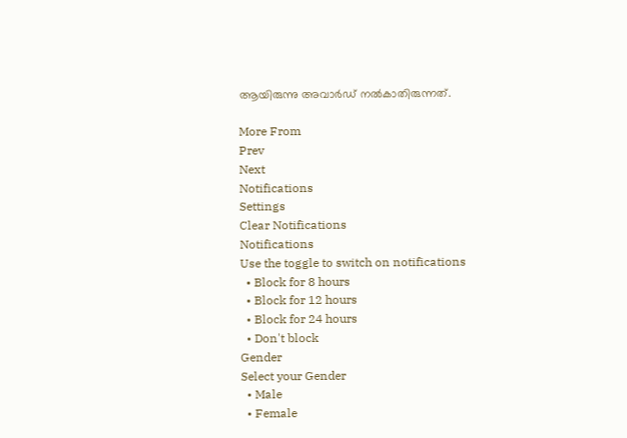ആയിരുന്നു അവാർഡ് നൽകാതിരുന്നത്.

More From
Prev
Next
Notifications
Settings
Clear Notifications
Notifications
Use the toggle to switch on notifications
  • Block for 8 hours
  • Block for 12 hours
  • Block for 24 hours
  • Don't block
Gender
Select your Gender
  • Male
  • Female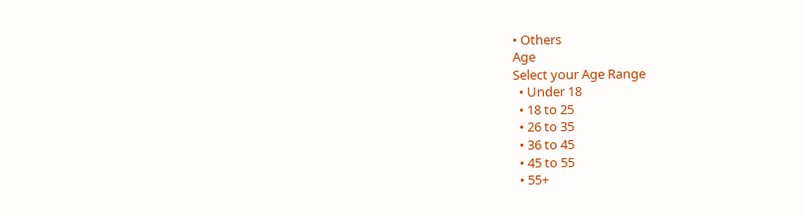• Others
Age
Select your Age Range
  • Under 18
  • 18 to 25
  • 26 to 35
  • 36 to 45
  • 45 to 55
  • 55+